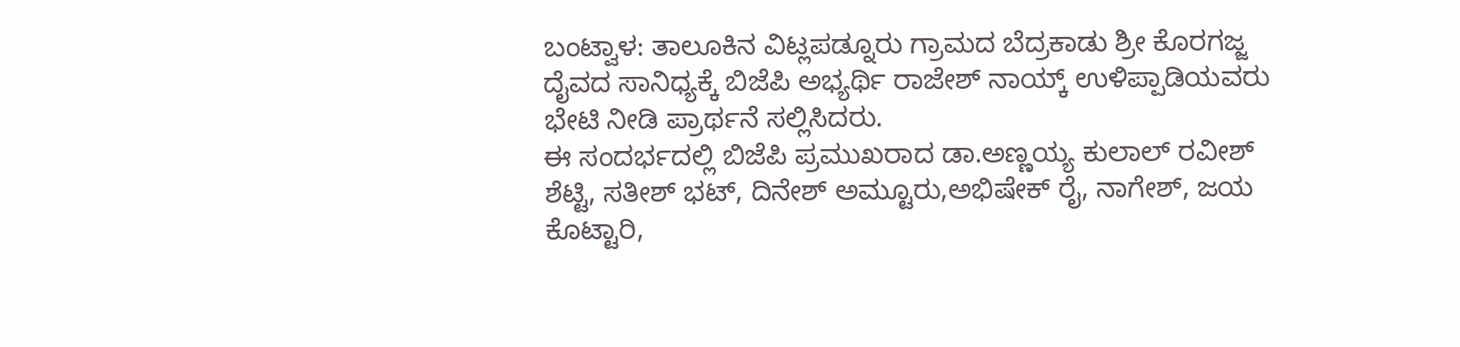ಬಂಟ್ವಾಳ: ತಾಲೂಕಿನ ವಿಟ್ಲಪಡ್ನೂರು ಗ್ರಾಮದ ಬೆದ್ರಕಾಡು ಶ್ರೀ ಕೊರಗಜ್ಜ ದೈವದ ಸಾನಿಧ್ಯಕ್ಕೆ ಬಿಜೆಪಿ ಅಭ್ಯರ್ಥಿ ರಾಜೇಶ್ ನಾಯ್ಕ್ ಉಳಿಪ್ಪಾಡಿಯವರು ಭೇಟಿ ನೀಡಿ ಪ್ರಾರ್ಥನೆ ಸಲ್ಲಿಸಿದರು.
ಈ ಸಂದರ್ಭದಲ್ಲಿ ಬಿಜೆಪಿ ಪ್ರಮುಖರಾದ ಡಾ.ಅಣ್ಣಯ್ಯ ಕುಲಾಲ್ ರವೀಶ್ ಶೆಟ್ಟಿ, ಸತೀಶ್ ಭಟ್, ದಿನೇಶ್ ಅಮ್ಟೂರು,ಅಭಿಷೇಕ್ ರೈ, ನಾಗೇಶ್, ಜಯ ಕೊಟ್ಟಾರಿ,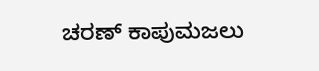ಚರಣ್ ಕಾಪುಮಜಲು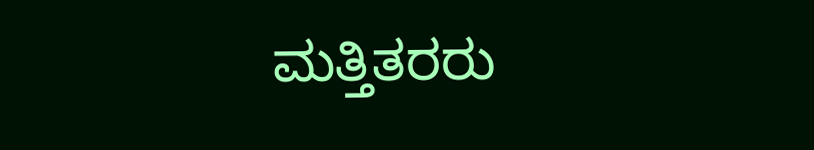ಮತ್ತಿತರರು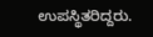ಉಪಸ್ಥಿತರಿದ್ದರು.